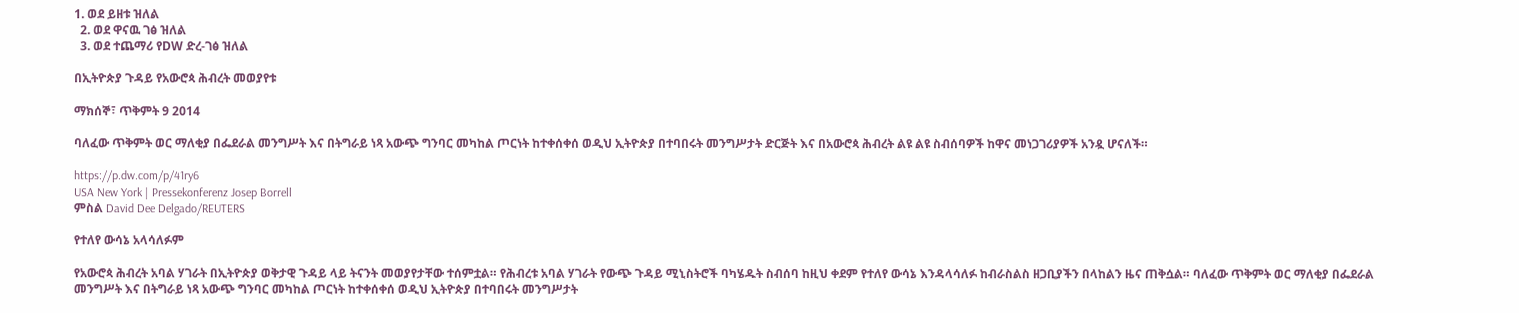1. ወደ ይዘቱ ዝለል
  2. ወደ ዋናዉ ገፅ ዝለል
  3. ወደ ተጨማሪ የDW ድረ-ገፅ ዝለል

በኢትዮጵያ ጉዳይ የአውሮጳ ሕብረት መወያየቱ

ማክሰኞ፣ ጥቅምት 9 2014

ባለፈው ጥቅምት ወር ማለቂያ በፌደራል መንግሥት እና በትግራይ ነጻ አውጭ ግንባር መካከል ጦርነት ከተቀሰቀሰ ወዲህ ኢትዮጵያ በተባበሩት መንግሥታት ድርጅት እና በአውሮጳ ሕብረት ልዩ ልዩ ስብሰባዎች ከዋና መነጋገሪያዎች አንዷ ሆናለች።

https://p.dw.com/p/41ry6
USA New York | Pressekonferenz Josep Borrell
ምስል David Dee Delgado/REUTERS

የተለየ ውሳኔ አላሳለፉም

የአውሮጳ ሕብረት አባል ሃገራት በኢትዮጵያ ወቅታዊ ጉዳይ ላይ ትናንት መወያየታቸው ተሰምቷል። የሕብረቱ አባል ሃገራት የውጭ ጉዳይ ሚኒስትሮች ባካሄዱት ስብሰባ ከዚህ ቀደም የተለየ ውሳኔ እንዳላሳለፉ ከብራስልስ ዘጋቢያችን በላከልን ዜና ጠቅሷል። ባለፈው ጥቅምት ወር ማለቂያ በፌደራል መንግሥት እና በትግራይ ነጻ አውጭ ግንባር መካከል ጦርነት ከተቀሰቀሰ ወዲህ ኢትዮጵያ በተባበሩት መንግሥታት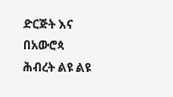ድርጅት እና በአውሮጳ ሕብረት ልዩ ልዩ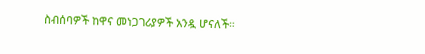ስብሰባዎች ከዋና መነጋገሪያዎች አንዷ ሆናለች።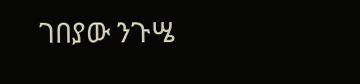ገበያው ንጉሤ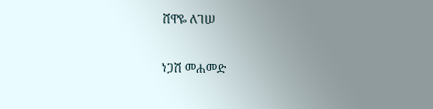ሸዋዬ ለገሠ

ነጋሽ መሐመድ